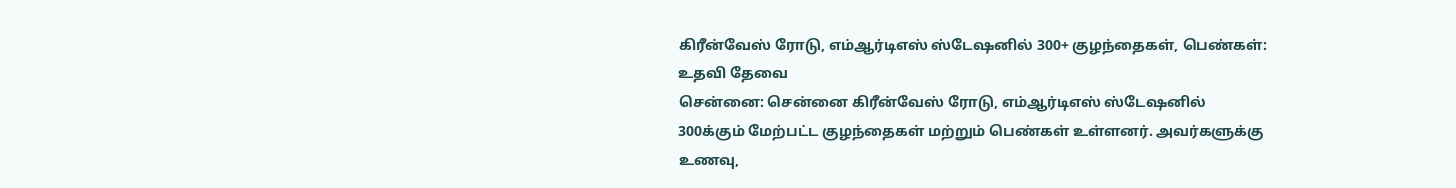கிரீன்வேஸ் ரோடு, எம்ஆர்டிஎஸ் ஸ்டேஷனில் 300+ குழந்தைகள், பெண்கள்: உதவி தேவை
சென்னை: சென்னை கிரீன்வேஸ் ரோடு, எம்ஆர்டிஎஸ் ஸ்டேஷனில் 300க்கும் மேற்பட்ட குழந்தைகள் மற்றும் பெண்கள் உள்ளனர். அவர்களுக்கு உணவு,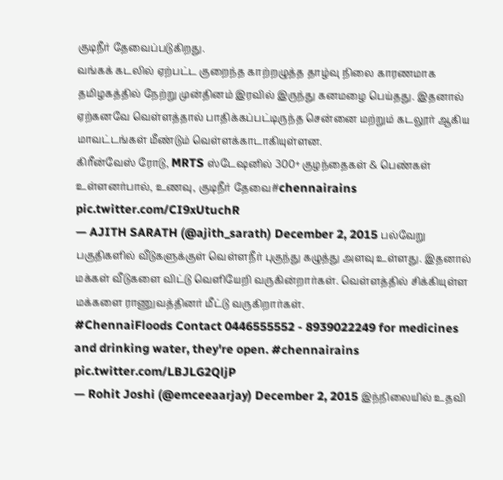குடிநீர் தேவைப்படுகிறது.
வங்கக் கடலில் ஏற்பட்ட குறைந்த காற்றழுத்த தாழ்வு நிலை காரணமாக தமிழகத்தில் நேற்று முன்தினம் இரவில் இருந்து கனமழை பெய்தது. இதனால் ஏற்கனவே வெள்ளத்தால் பாதிக்கப்பட்டிருந்த சென்னை மற்றும் கடலூர் ஆகிய மாவட்டங்கள் மீண்டும் வெள்ளக்காடாகியுள்ளன.
கிரீன்வேஸ் ரோடு, MRTS ஸ்டேஷனில் 300+ குழந்தைகள் & பெண்கள் உள்ளனர்பால், உணவு, குடிநீர் தேவை#chennairains pic.twitter.com/CI9xUtuchR
— AJITH SARATH (@ajith_sarath) December 2, 2015 பல்வேறு பகுதிகளில் வீடுகளுக்குள் வெள்ளநீர் புகுந்து கழுத்து அளவு உள்ளது. இதனால் மக்கள் வீடுகளை விட்டு வெளியேறி வருகின்றார்கள். வெள்ளத்தில் சிக்கியுள்ள மக்களை ராணுவத்தினர் மீட்டு வருகிறார்கள்.
#ChennaiFloods Contact 0446555552 - 8939022249 for medicines and drinking water, they're open. #chennairains pic.twitter.com/LBJLG2QljP
— Rohit Joshi (@emceeaarjay) December 2, 2015 இந்நிலையில் உதவி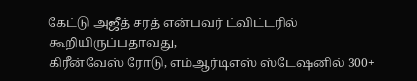கேட்டு அஜீத் சரத் என்பவர் ட்விட்டரில் கூறியிருப்பதாவது,
கிரீன்வேஸ் ரோடு, எம்ஆர்டிஎஸ் ஸ்டேஷனில் 300+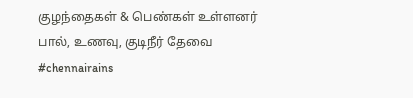குழந்தைகள் & பெண்கள் உள்ளனர்
பால், உணவு, குடிநீர் தேவை #chennairains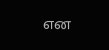என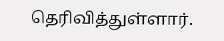தெரிவித்துள்ளார்.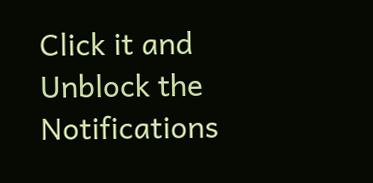Click it and Unblock the Notifications